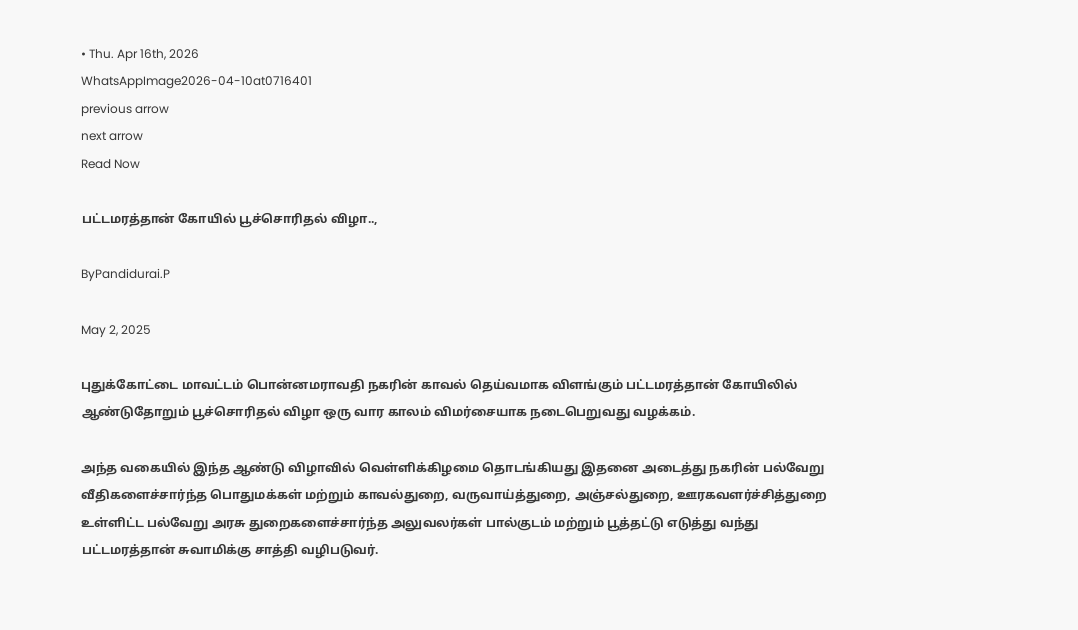• Thu. Apr 16th, 2026
WhatsAppImage2026-04-10at0716401
previous arrow
next arrow
Read Now

பட்டமரத்தான் கோயில் பூச்சொரிதல் விழா..,

ByPandidurai.P

May 2, 2025

புதுக்கோட்டை மாவட்டம் பொன்னமராவதி நகரின் காவல் தெய்வமாக விளங்கும் பட்டமரத்தான் கோயிலில் ஆண்டுதோறும் பூச்சொரிதல் விழா ஒரு வார காலம் விமர்சையாக நடைபெறுவது வழக்கம்.

அந்த வகையில் இந்த ஆண்டு விழாவில் வெள்ளிக்கிழமை தொடங்கியது இதனை அடைத்து நகரின் பல்வேறு வீதிகளைச்சார்ந்த பொதுமக்கள் மற்றும் காவல்துறை, வருவாய்த்துறை, அஞ்சல்துறை, ஊரகவளர்ச்சித்துறை உள்ளிட்ட பல்வேறு அரசு துறைகளைச்சார்ந்த அலுவலர்கள் பால்குடம் மற்றும் பூத்தட்டு எடுத்து வந்து பட்டமரத்தான் சுவாமிக்கு சாத்தி வழிபடுவர்.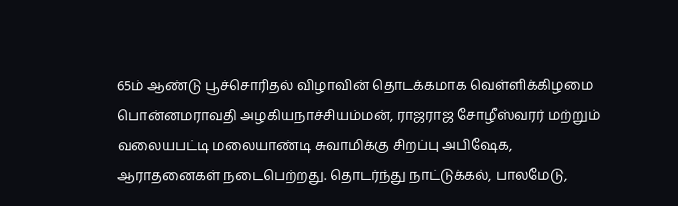65ம் ஆண்டு பூச்சொரிதல் விழாவின் தொடக்கமாக வெள்ளிக்கிழமை பொன்னமராவதி அழகியநாச்சியம்மன், ராஜராஜ சோழீஸ்வரர் மற்றும் வலையபட்டி மலையாண்டி சுவாமிக்கு சிறப்பு அபிஷேக, ஆராதனைகள் நடைபெற்றது. தொடர்ந்து நாட்டுக்கல், பாலமேடு,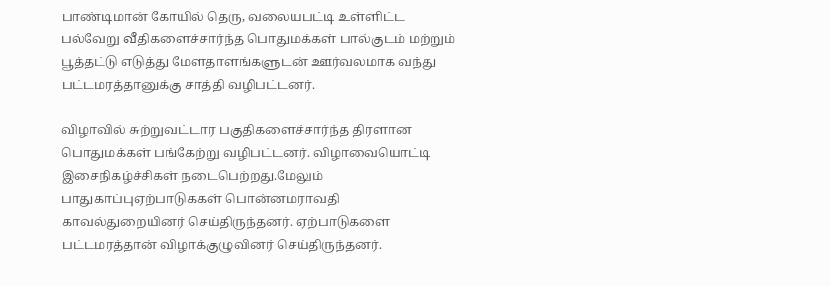பாண்டிமான் கோயில் தெரு, வலையபட்டி உள்ளிட்ட பல்வேறு வீதிகளைச்சார்ந்த பொதுமக்கள் பால்குடம் மற்றும் பூத்தட்டு எடுத்து மேளதாளங்களுடன் ஊர்வலமாக வந்து பட்டமரத்தானுக்கு சாத்தி வழிபட்டனர்.

விழாவில் சுற்றுவட்டார பகுதிகளைச்சார்ந்த திரளான பொதுமக்கள் பங்கேற்று வழிபட்டனர். விழாவையொட்டி இசைநிகழ்ச்சிகள் நடைபெற்றது.மேலும் பாதுகாப்புஏற்பாடுககள் பொன்னமராவதி காவல்துறையினர் செய்திருந்தனர். ஏற்பாடுகளை பட்டமரத்தான் விழாக்குழுவினர் செய்திருந்தனர்.